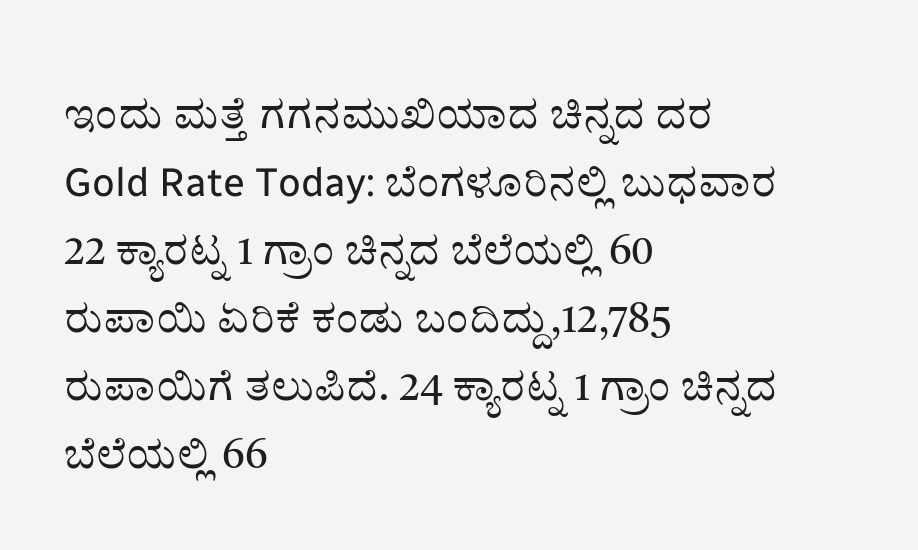ಇಂದು ಮತ್ತೆ ಗಗನಮುಖಿಯಾದ ಚಿನ್ನದ ದರ
Gold Rate Today: ಬೆಂಗಳೂರಿನಲ್ಲಿ ಬುಧವಾರ 22 ಕ್ಯಾರಟ್ನ 1 ಗ್ರಾಂ ಚಿನ್ನದ ಬೆಲೆಯಲ್ಲಿ 60 ರುಪಾಯಿ ಏರಿಕೆ ಕಂಡು ಬಂದಿದ್ದು,12,785 ರುಪಾಯಿಗೆ ತಲುಪಿದೆ. 24 ಕ್ಯಾರಟ್ನ 1 ಗ್ರಾಂ ಚಿನ್ನದ ಬೆಲೆಯಲ್ಲಿ 66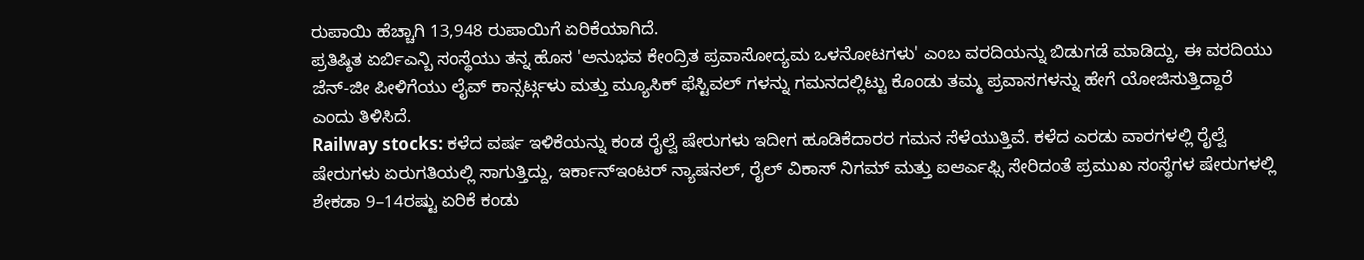ರುಪಾಯಿ ಹೆಚ್ಚಾಗಿ 13,948 ರುಪಾಯಿಗೆ ಏರಿಕೆಯಾಗಿದೆ.
ಪ್ರತಿಷ್ಠಿತ ಏರ್ಬಿಎನ್ಬಿ ಸಂಸ್ಥೆಯು ತನ್ನ ಹೊಸ 'ಅನುಭವ ಕೇಂದ್ರಿತ ಪ್ರವಾಸೋದ್ಯಮ ಒಳನೋಟಗಳು' ಎಂಬ ವರದಿಯನ್ನು ಬಿಡುಗಡೆ ಮಾಡಿದ್ದು, ಈ ವರದಿಯು ಜೆನ್-ಜೀ ಪೀಳಿಗೆಯು ಲೈವ್ ಕಾನ್ಸರ್ಟ್ಗಳು ಮತ್ತು ಮ್ಯೂಸಿಕ್ ಫೆಸ್ಟಿವಲ್ ಗಳನ್ನು ಗಮನದಲ್ಲಿಟ್ಟು ಕೊಂಡು ತಮ್ಮ ಪ್ರವಾಸಗಳನ್ನು ಹೇಗೆ ಯೋಜಿಸುತ್ತಿದ್ದಾರೆ ಎಂದು ತಿಳಿಸಿದೆ.
Railway stocks: ಕಳೆದ ವರ್ಷ ಇಳಿಕೆಯನ್ನು ಕಂಡ ರೈಲ್ವೆ ಷೇರುಗಳು ಇದೀಗ ಹೂಡಿಕೆದಾರರ ಗಮನ ಸೆಳೆಯುತ್ತಿವೆ. ಕಳೆದ ಎರಡು ವಾರಗಳಲ್ಲಿ ರೈಲ್ವೆ ಷೇರುಗಳು ಏರುಗತಿಯಲ್ಲಿ ಸಾಗುತ್ತಿದ್ದು, ಇರ್ಕಾನ್ಇಂಟರ್ ನ್ಯಾಷನಲ್, ರೈಲ್ ವಿಕಾಸ್ ನಿಗಮ್ ಮತ್ತು ಐಆರ್ಎಫ್ಸಿ ಸೇರಿದಂತೆ ಪ್ರಮುಖ ಸಂಸ್ಥೆಗಳ ಷೇರುಗಳಲ್ಲಿ ಶೇಕಡಾ 9–14ರಷ್ಟು ಏರಿಕೆ ಕಂಡು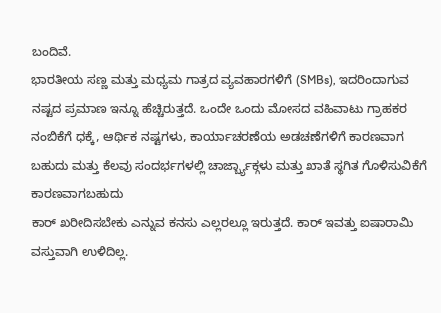ಬಂದಿವೆ.
ಭಾರತೀಯ ಸಣ್ಣ ಮತ್ತು ಮಧ್ಯಮ ಗಾತ್ರದ ವ್ಯವಹಾರಗಳಿಗೆ (SMBs), ಇದರಿಂದಾಗುವ ನಷ್ಟದ ಪ್ರಮಾಣ ಇನ್ನೂ ಹೆಚ್ಚಿರುತ್ತದೆ. ಒಂದೇ ಒಂದು ಮೋಸದ ವಹಿವಾಟು ಗ್ರಾಹಕರ ನಂಬಿಕೆಗೆ ಧಕ್ಕೆ, ಆರ್ಥಿಕ ನಷ್ಟಗಳು, ಕಾರ್ಯಾಚರಣೆಯ ಅಡಚಣೆಗಳಿಗೆ ಕಾರಣವಾಗ ಬಹುದು ಮತ್ತು ಕೆಲವು ಸಂದರ್ಭಗಳಲ್ಲಿ ಚಾರ್ಜ್ಬ್ಯಾಕ್ಗಳು ಮತ್ತು ಖಾತೆ ಸ್ಥಗಿತ ಗೊಳಿಸುವಿಕೆಗೆ ಕಾರಣವಾಗಬಹುದು
ಕಾರ್ ಖರೀದಿಸಬೇಕು ಎನ್ನುವ ಕನಸು ಎಲ್ಲರಲ್ಲೂ ಇರುತ್ತದೆ. ಕಾರ್ ಇವತ್ತು ಐಷಾರಾಮಿ ವಸ್ತುವಾಗಿ ಉಳಿದಿಲ್ಲ.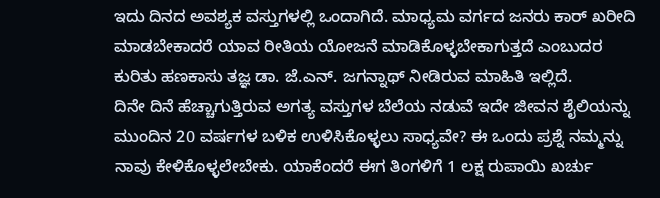ಇದು ದಿನದ ಅವಶ್ಯಕ ವಸ್ತುಗಳಲ್ಲಿ ಒಂದಾಗಿದೆ. ಮಾಧ್ಯಮ ವರ್ಗದ ಜನರು ಕಾರ್ ಖರೀದಿ ಮಾಡಬೇಕಾದರೆ ಯಾವ ರೀತಿಯ ಯೋಜನೆ ಮಾಡಿಕೊಳ್ಳಬೇಕಾಗುತ್ತದೆ ಎಂಬುದರ ಕುರಿತು ಹಣಕಾಸು ತಜ್ಞ ಡಾ. ಜೆ.ಎನ್. ಜಗನ್ನಾಥ್ ನೀಡಿರುವ ಮಾಹಿತಿ ಇಲ್ಲಿದೆ.
ದಿನೇ ದಿನೆ ಹೆಚ್ಚಾಗುತ್ತಿರುವ ಅಗತ್ಯ ವಸ್ತುಗಳ ಬೆಲೆಯ ನಡುವೆ ಇದೇ ಜೀವನ ಶೈಲಿಯನ್ನು ಮುಂದಿನ 20 ವರ್ಷಗಳ ಬಳಿಕ ಉಳಿಸಿಕೊಳ್ಳಲು ಸಾಧ್ಯವೇ? ಈ ಒಂದು ಪ್ರಶ್ನೆ ನಮ್ಮನ್ನು ನಾವು ಕೇಳಿಕೊಳ್ಳಲೇಬೇಕು. ಯಾಕೆಂದರೆ ಈಗ ತಿಂಗಳಿಗೆ 1 ಲಕ್ಷ ರುಪಾಯಿ ಖರ್ಚು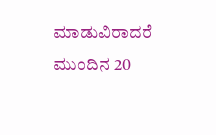ಮಾಡುವಿರಾದರೆ ಮುಂದಿನ 20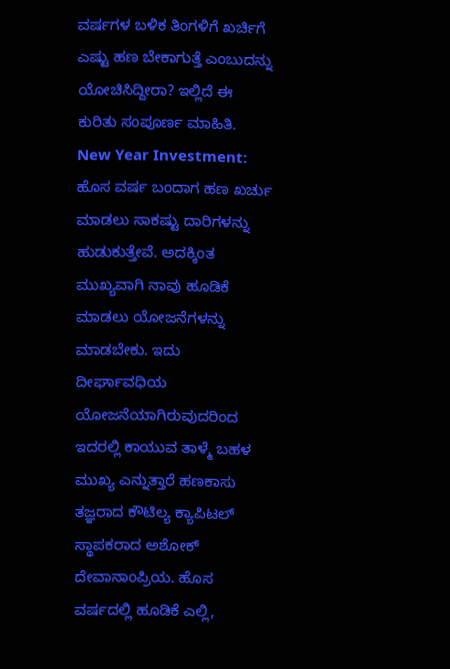ವರ್ಷಗಳ ಬಳಿಕ ತಿಂಗಳಿಗೆ ಖರ್ಚಿಗೆ ಎಷ್ಟು ಹಣ ಬೇಕಾಗುತ್ತೆ ಎಂಬುದನ್ನು ಯೋಚಿಸಿದ್ದೀರಾ? ಇಲ್ಲಿದೆ ಈ ಕುರಿತು ಸಂಪೂರ್ಣ ಮಾಹಿತಿ.
New Year Investment: ಹೊಸ ವರ್ಷ ಬಂದಾಗ ಹಣ ಖರ್ಚು ಮಾಡಲು ಸಾಕಷ್ಟು ದಾರಿಗಳನ್ನು ಹುಡುಕುತ್ತೇವೆ. ಅದಕ್ಕಿಂತ ಮುಖ್ಯವಾಗಿ ನಾವು ಹೂಡಿಕೆ ಮಾಡಲು ಯೋಜನೆಗಳನ್ನು ಮಾಡಬೇಕು. ಇದು ದೀರ್ಘಾವಧಿಯ ಯೋಜನೆಯಾಗಿರುವುದರಿಂದ ಇದರಲ್ಲಿ ಕಾಯುವ ತಾಳ್ಮೆ ಬಹಳ ಮುಖ್ಯ ಎನ್ನುತ್ತಾರೆ ಹಣಕಾಸು ತಜ್ಞರಾದ ಕೌಟಿಲ್ಯ ಕ್ಯಾಪಿಟಲ್ ಸ್ಥಾಪಕರಾದ ಅಶೋಕ್ ದೇವಾನಾಂಪ್ರಿಯ. ಹೊಸ ವರ್ಷದಲ್ಲಿ ಹೂಡಿಕೆ ಎಲ್ಲಿ,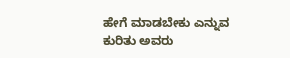ಹೇಗೆ ಮಾಡಬೇಕು ಎನ್ನುವ ಕುರಿತು ಅವರು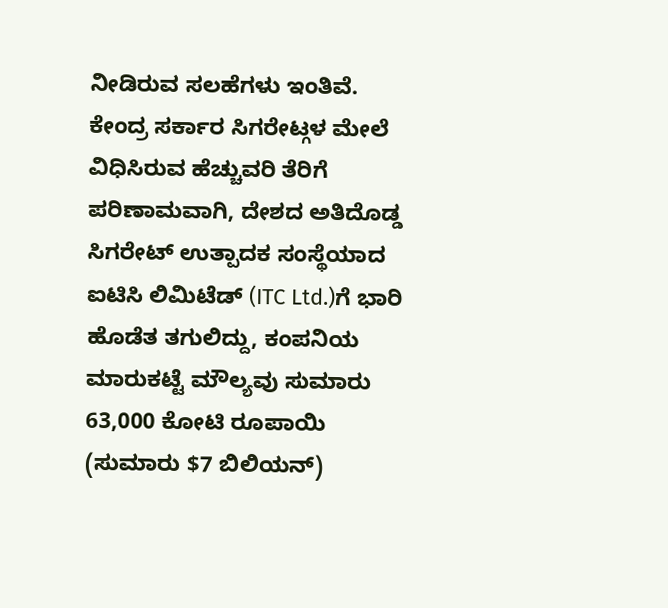ನೀಡಿರುವ ಸಲಹೆಗಳು ಇಂತಿವೆ.
ಕೇಂದ್ರ ಸರ್ಕಾರ ಸಿಗರೇಟ್ಗಳ ಮೇಲೆ ವಿಧಿಸಿರುವ ಹೆಚ್ಚುವರಿ ತೆರಿಗೆ ಪರಿಣಾಮವಾಗಿ, ದೇಶದ ಅತಿದೊಡ್ಡ ಸಿಗರೇಟ್ ಉತ್ಪಾದಕ ಸಂಸ್ಥೆಯಾದ ಐಟಿಸಿ ಲಿಮಿಟೆಡ್ (ITC Ltd.)ಗೆ ಭಾರಿ ಹೊಡೆತ ತಗುಲಿದ್ದು, ಕಂಪನಿಯ ಮಾರುಕಟ್ಟೆ ಮೌಲ್ಯವು ಸುಮಾರು 63,000 ಕೋಟಿ ರೂಪಾಯಿ (ಸುಮಾರು $7 ಬಿಲಿಯನ್)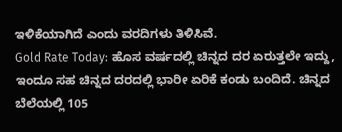ಇಳಿಕೆಯಾಗಿದೆ ಎಂದು ವರದಿಗಳು ತಿಳಿಸಿವೆ.
Gold Rate Today: ಹೊಸ ವರ್ಷದಲ್ಲಿ ಚಿನ್ನದ ದರ ಏರುತ್ತಲೇ ಇದ್ದು, ಇಂದೂ ಸಹ ಚಿನ್ನದ ದರದಲ್ಲಿ ಭಾರೀ ಏರಿಕೆ ಕಂಡು ಬಂದಿದೆ. ಚಿನ್ನದ ಬೆಲೆಯಲ್ಲಿ 105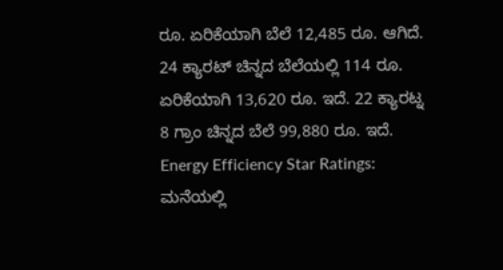ರೂ. ಏರಿಕೆಯಾಗಿ ಬೆಲೆ 12,485 ರೂ. ಆಗಿದೆ. 24 ಕ್ಯಾರಟ್ ಚಿನ್ನದ ಬೆಲೆಯಲ್ಲಿ 114 ರೂ. ಏರಿಕೆಯಾಗಿ 13,620 ರೂ. ಇದೆ. 22 ಕ್ಯಾರಟ್ನ 8 ಗ್ರಾಂ ಚಿನ್ನದ ಬೆಲೆ 99,880 ರೂ. ಇದೆ.
Energy Efficiency Star Ratings: ಮನೆಯಲ್ಲಿ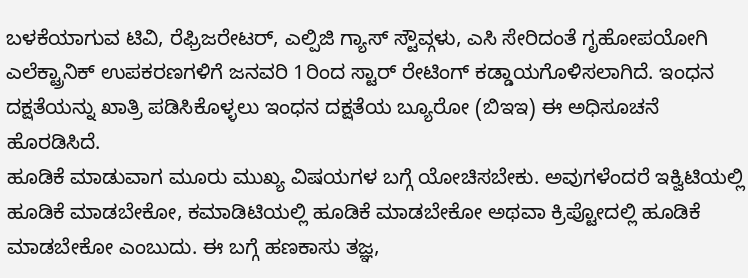ಬಳಕೆಯಾಗುವ ಟಿವಿ, ರೆಫ್ರಿಜರೇಟರ್, ಎಲ್ಪಿಜಿ ಗ್ಯಾಸ್ ಸ್ಟೌವ್ಗಳು, ಎಸಿ ಸೇರಿದಂತೆ ಗೃಹೋಪಯೋಗಿ ಎಲೆಕ್ಟ್ರಾನಿಕ್ ಉಪಕರಣಗಳಿಗೆ ಜನವರಿ 1ರಿಂದ ಸ್ಟಾರ್ ರೇಟಿಂಗ್ ಕಡ್ಡಾಯಗೊಳಿಸಲಾಗಿದೆ. ಇಂಧನ ದಕ್ಷತೆಯನ್ನು ಖಾತ್ರಿ ಪಡಿಸಿಕೊಳ್ಳಲು ಇಂಧನ ದಕ್ಷತೆಯ ಬ್ಯೂರೋ (ಬಿಇಇ) ಈ ಅಧಿಸೂಚನೆ ಹೊರಡಿಸಿದೆ.
ಹೂಡಿಕೆ ಮಾಡುವಾಗ ಮೂರು ಮುಖ್ಯ ವಿಷಯಗಳ ಬಗ್ಗೆ ಯೋಚಿಸಬೇಕು. ಅವುಗಳೆಂದರೆ ಇಕ್ವಿಟಿಯಲ್ಲಿ ಹೂಡಿಕೆ ಮಾಡಬೇಕೋ, ಕಮಾಡಿಟಿಯಲ್ಲಿ ಹೂಡಿಕೆ ಮಾಡಬೇಕೋ ಅಥವಾ ಕ್ರಿಪ್ಟೋದಲ್ಲಿ ಹೂಡಿಕೆ ಮಾಡಬೇಕೋ ಎಂಬುದು. ಈ ಬಗ್ಗೆ ಹಣಕಾಸು ತಜ್ಞ,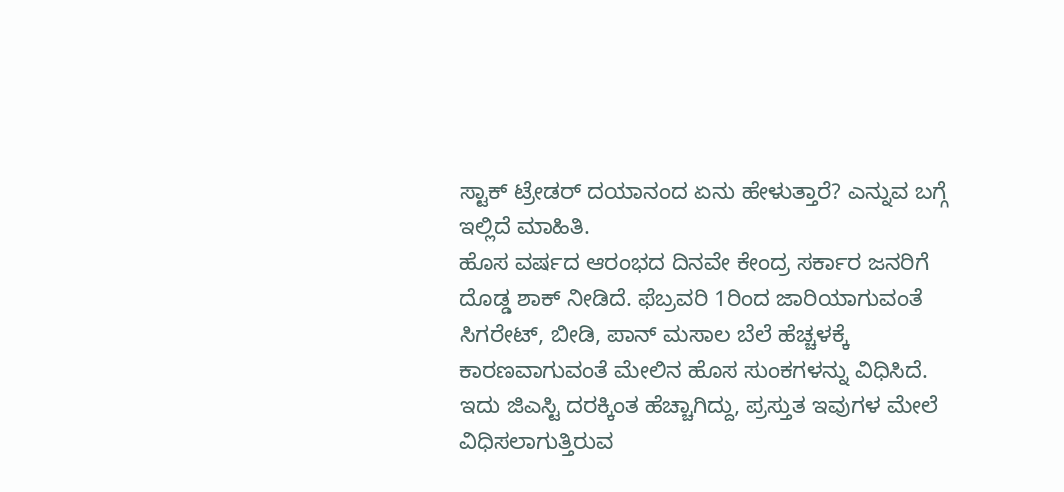ಸ್ಟಾಕ್ ಟ್ರೇಡರ್ ದಯಾನಂದ ಏನು ಹೇಳುತ್ತಾರೆ? ಎನ್ನುವ ಬಗ್ಗೆ ಇಲ್ಲಿದೆ ಮಾಹಿತಿ.
ಹೊಸ ವರ್ಷದ ಆರಂಭದ ದಿನವೇ ಕೇಂದ್ರ ಸರ್ಕಾರ ಜನರಿಗೆ ದೊಡ್ಡ ಶಾಕ್ ನೀಡಿದೆ. ಫೆಬ್ರವರಿ 1ರಿಂದ ಜಾರಿಯಾಗುವಂತೆ ಸಿಗರೇಟ್, ಬೀಡಿ, ಪಾನ್ ಮಸಾಲ ಬೆಲೆ ಹೆಚ್ಚಳಕ್ಕೆ ಕಾರಣವಾಗುವಂತೆ ಮೇಲಿನ ಹೊಸ ಸುಂಕಗಳನ್ನು ವಿಧಿಸಿದೆ. ಇದು ಜಿಎಸ್ಟಿ ದರಕ್ಕಿಂತ ಹೆಚ್ಚಾಗಿದ್ದು, ಪ್ರಸ್ತುತ ಇವುಗಳ ಮೇಲೆ ವಿಧಿಸಲಾಗುತ್ತಿರುವ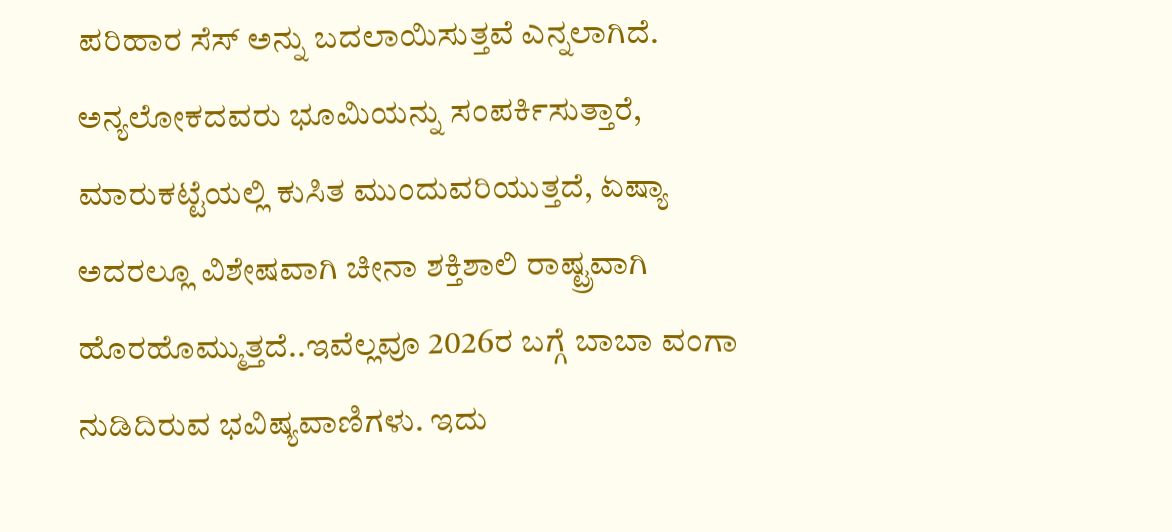ಪರಿಹಾರ ಸೆಸ್ ಅನ್ನು ಬದಲಾಯಿಸುತ್ತವೆ ಎನ್ನಲಾಗಿದೆ.
ಅನ್ಯಲೋಕದವರು ಭೂಮಿಯನ್ನು ಸಂಪರ್ಕಿಸುತ್ತಾರೆ, ಮಾರುಕಟ್ಟೆಯಲ್ಲಿ ಕುಸಿತ ಮುಂದುವರಿಯುತ್ತದೆ, ಏಷ್ಯಾ ಅದರಲ್ಲೂ ವಿಶೇಷವಾಗಿ ಚೀನಾ ಶಕ್ತಿಶಾಲಿ ರಾಷ್ಟ್ರವಾಗಿ ಹೊರಹೊಮ್ಮುತ್ತದೆ..ಇವೆಲ್ಲವೂ 2026ರ ಬಗ್ಗೆ ಬಾಬಾ ವಂಗಾ ನುಡಿದಿರುವ ಭವಿಷ್ಯವಾಣಿಗಳು. ಇದು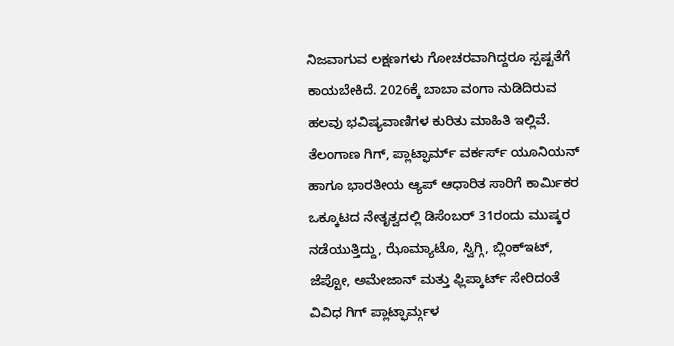ನಿಜವಾಗುವ ಲಕ್ಷಣಗಳು ಗೋಚರವಾಗಿದ್ದರೂ ಸ್ಪಷ್ಟತೆಗೆ ಕಾಯಬೇಕಿದೆ. 2026ಕ್ಕೆ ಬಾಬಾ ವಂಗಾ ನುಡಿದಿರುವ ಹಲವು ಭವಿಷ್ಯವಾಣಿಗಳ ಕುರಿತು ಮಾಹಿತಿ ಇಲ್ಲಿವೆ.
ತೆಲಂಗಾಣ ಗಿಗ್, ಪ್ಲಾಟ್ಫಾರ್ಮ್ ವರ್ಕರ್ಸ್ ಯೂನಿಯನ್ ಹಾಗೂ ಭಾರತೀಯ ಆ್ಯಪ್ ಆಧಾರಿತ ಸಾರಿಗೆ ಕಾರ್ಮಿಕರ ಒಕ್ಕೂಟದ ನೇತೃತ್ವದಲ್ಲಿ ಡಿಸೆಂಬರ್ 31ರಂದು ಮುಷ್ಕರ ನಡೆಯುತ್ತಿದ್ದು, ಝೊಮ್ಯಾಟೊ, ಸ್ವಿಗ್ಗಿ, ಬ್ಲಿಂಕ್ಇಟ್, ಜೆಪ್ಟೋ, ಅಮೇಜಾನ್ ಮತ್ತು ಫ್ಲಿಪ್ಕಾರ್ಟ್ ಸೇರಿದಂತೆ ವಿವಿಧ ಗಿಗ್ ಪ್ಲಾಟ್ಫಾರ್ಮ್ಗಳ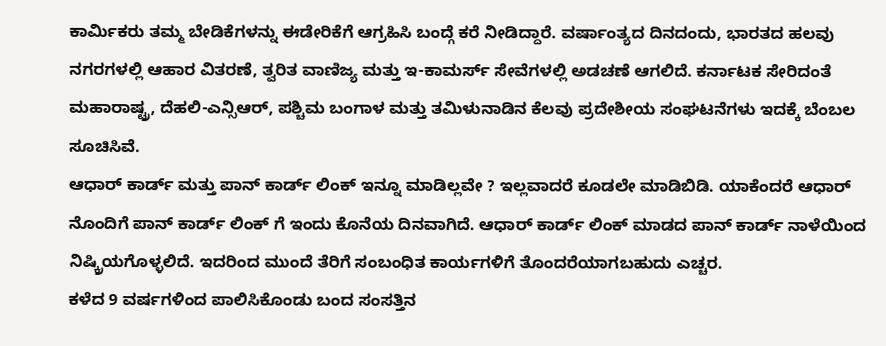ಕಾರ್ಮಿಕರು ತಮ್ಮ ಬೇಡಿಕೆಗಳನ್ನು ಈಡೇರಿಕೆಗೆ ಆಗ್ರಹಿಸಿ ಬಂದ್ಗೆ ಕರೆ ನೀಡಿದ್ದಾರೆ. ವರ್ಷಾಂತ್ಯದ ದಿನದಂದು, ಭಾರತದ ಹಲವು ನಗರಗಳಲ್ಲಿ ಆಹಾರ ವಿತರಣೆ, ತ್ವರಿತ ವಾಣಿಜ್ಯ ಮತ್ತು ಇ-ಕಾಮರ್ಸ್ ಸೇವೆಗಳಲ್ಲಿ ಅಡಚಣೆ ಆಗಲಿದೆ. ಕರ್ನಾಟಕ ಸೇರಿದಂತೆ ಮಹಾರಾಷ್ಟ್ರ, ದೆಹಲಿ-ಎನ್ಸಿಆರ್, ಪಶ್ಚಿಮ ಬಂಗಾಳ ಮತ್ತು ತಮಿಳುನಾಡಿನ ಕೆಲವು ಪ್ರದೇಶೀಯ ಸಂಘಟನೆಗಳು ಇದಕ್ಕೆ ಬೆಂಬಲ ಸೂಚಿಸಿವೆ.
ಆಧಾರ್ ಕಾರ್ಡ್ ಮತ್ತು ಪಾನ್ ಕಾರ್ಡ್ ಲಿಂಕ್ ಇನ್ನೂ ಮಾಡಿಲ್ಲವೇ ? ಇಲ್ಲವಾದರೆ ಕೂಡಲೇ ಮಾಡಿಬಿಡಿ. ಯಾಕೆಂದರೆ ಆಧಾರ್ ನೊಂದಿಗೆ ಪಾನ್ ಕಾರ್ಡ್ ಲಿಂಕ್ ಗೆ ಇಂದು ಕೊನೆಯ ದಿನವಾಗಿದೆ. ಆಧಾರ್ ಕಾರ್ಡ್ ಲಿಂಕ್ ಮಾಡದ ಪಾನ್ ಕಾರ್ಡ್ ನಾಳೆಯಿಂದ ನಿಷ್ಕ್ರಿಯಗೊಳ್ಳಲಿದೆ. ಇದರಿಂದ ಮುಂದೆ ತೆರಿಗೆ ಸಂಬಂಧಿತ ಕಾರ್ಯಗಳಿಗೆ ತೊಂದರೆಯಾಗಬಹುದು ಎಚ್ಚರ.
ಕಳೆದ 9 ವರ್ಷಗಳಿಂದ ಪಾಲಿಸಿಕೊಂಡು ಬಂದ ಸಂಸತ್ತಿನ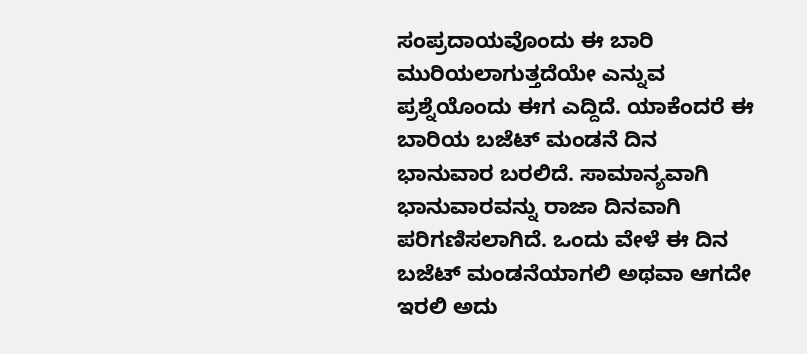ಸಂಪ್ರದಾಯವೊಂದು ಈ ಬಾರಿ ಮುರಿಯಲಾಗುತ್ತದೆಯೇ ಎನ್ನುವ ಪ್ರಶ್ನೆಯೊಂದು ಈಗ ಎದ್ದಿದೆ. ಯಾಕೆಂದರೆ ಈ ಬಾರಿಯ ಬಜೆಟ್ ಮಂಡನೆ ದಿನ ಭಾನುವಾರ ಬರಲಿದೆ. ಸಾಮಾನ್ಯವಾಗಿ ಭಾನುವಾರವನ್ನು ರಾಜಾ ದಿನವಾಗಿ ಪರಿಗಣಿಸಲಾಗಿದೆ. ಒಂದು ವೇಳೆ ಈ ದಿನ ಬಜೆಟ್ ಮಂಡನೆಯಾಗಲಿ ಅಥವಾ ಆಗದೇ ಇರಲಿ ಅದು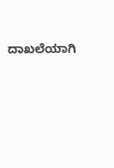ದಾಖಲೆಯಾಗಿ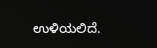ಉಳಿಯಲಿದೆ.